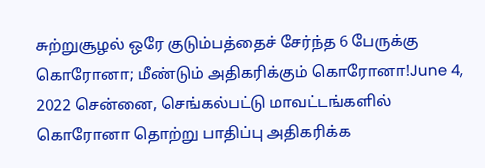சுற்றுசூழல் ஒரே குடும்பத்தைச் சேர்ந்த 6 பேருக்கு கொரோனா; மீண்டும் அதிகரிக்கும் கொரோனா!June 4, 2022 சென்னை, செங்கல்பட்டு மாவட்டங்களில் கொரோனா தொற்று பாதிப்பு அதிகரிக்க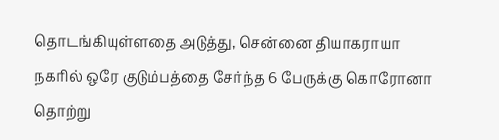தொடங்கியுள்ளதை அடுத்து, சென்னை தியாகராயா நகரில் ஒரே குடும்பத்தை சேர்ந்த 6 பேருக்கு கொரோனா தொற்று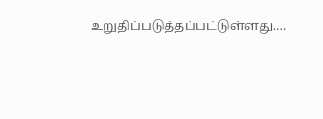உறுதிப்படுத்தப்பட்டுள்ளது.…